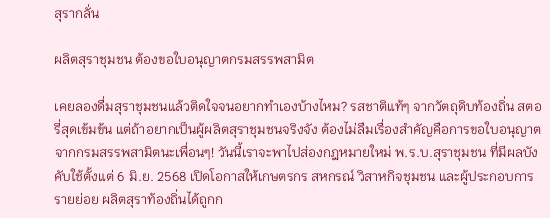สุรากลั่น

ผลิตสุราชุมชน ต้องขอใบอนุญาตกรมสรรพสามิต

เคยลองดื่มสุราชุมชนแล้วติดใจจนอยากทำเองบ้างไหม? รสชาติแท้ๆ จากวัตถุดิบท้องถิ่น สตอรี่สุดเข้มข้น แต่ถ้าอยากเป็นผู้ผลิตสุราชุมชนจริงจัง ต้องไม่ลืมเรื่องสำคัญคือการขอใบอนุญาตจากกรมสรรพสามิตนะเพื่อนๆ! วันนี้เราจะพาไปส่องกฎหมายใหม่ พ.ร.บ.สุราชุมชน ที่มีผลบังคับใช้ตั้งแต่ 6 มิ.ย. 2568 เปิดโอกาสให้เกษตรกร สหกรณ์ วิสาหกิจชุมชน และผู้ประกอบการรายย่อย ผลิตสุราท้องถิ่นได้ถูกก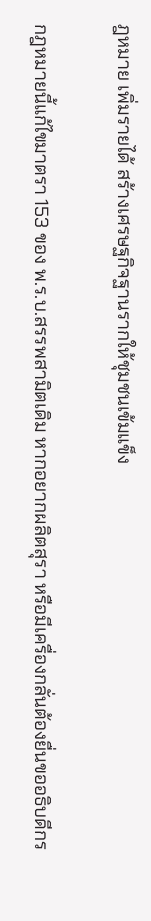ฎหมาย เพิ่มรายได้ สร้างเศรษฐกิจฐานรากให้ชุมชนเข้มแข็ง

กฎหมายนี้แก้ไขมาตรา 153 ของ พ.ร.บ.สรรพสามิตเดิม หากอยากผลิตสุรา หรือมีเครื่องกลั่นต้องยื่นขออธิบดีกร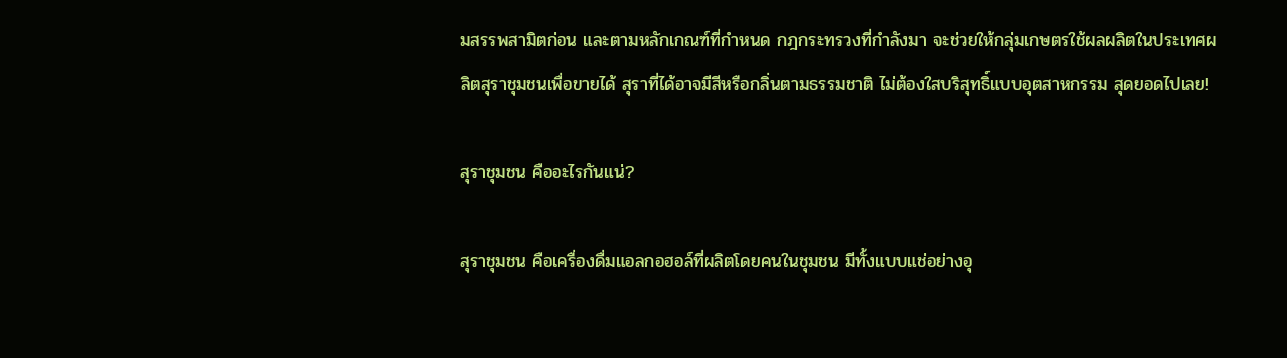มสรรพสามิตก่อน และตามหลักเกณฑ์ที่กำหนด กฎกระทรวงที่กำลังมา จะช่วยให้กลุ่มเกษตรใช้ผลผลิตในประเทศผลิตสุราชุมชนเพื่อขายได้ สุราที่ได้อาจมีสีหรือกลิ่นตามธรรมชาติ ไม่ต้องใสบริสุทธิ์แบบอุตสาหกรรม สุดยอดไปเลย!

สุราชุมชน คืออะไรกันแน่?

สุราชุมชน คือเครื่องดื่มแอลกอฮอล์ที่ผลิตโดยคนในชุมชน มีทั้งแบบแช่อย่างอุ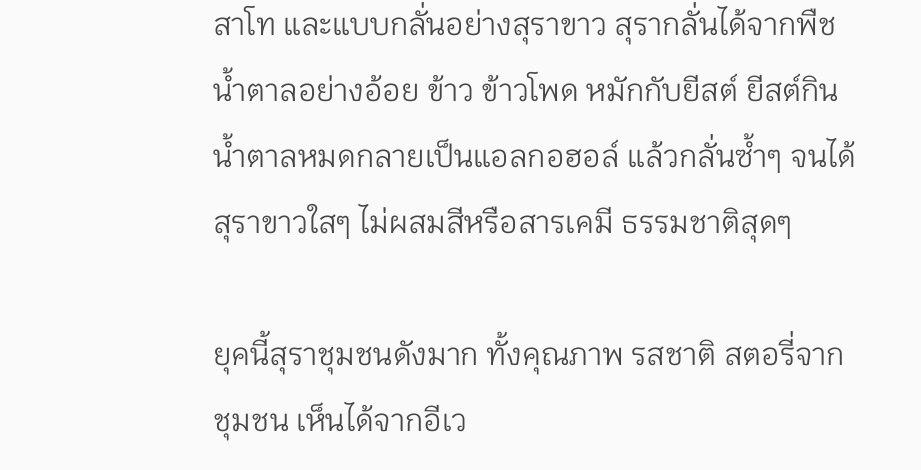สาโท และแบบกลั่นอย่างสุราขาว สุรากลั่นได้จากพืชน้ำตาลอย่างอ้อย ข้าว ข้าวโพด หมักกับยีสต์ ยีสต์กินน้ำตาลหมดกลายเป็นแอลกอฮอล์ แล้วกลั่นซ้ำๆ จนได้สุราขาวใสๆ ไม่ผสมสีหรือสารเคมี ธรรมชาติสุดๆ

ยุคนี้สุราชุมชนดังมาก ทั้งคุณภาพ รสชาติ สตอรี่จากชุมชน เห็นได้จากอีเว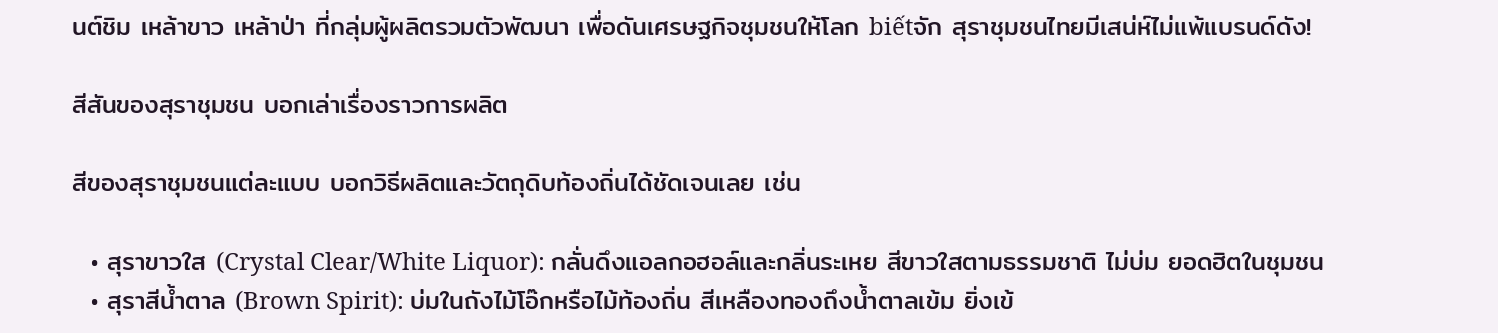นต์ชิม เหล้าขาว เหล้าป่า ที่กลุ่มผู้ผลิตรวมตัวพัฒนา เพื่อดันเศรษฐกิจชุมชนให้โลก biếtจัก สุราชุมชนไทยมีเสน่ห์ไม่แพ้แบรนด์ดัง!

สีสันของสุราชุมชน บอกเล่าเรื่องราวการผลิต

สีของสุราชุมชนแต่ละแบบ บอกวิธีผลิตและวัตถุดิบท้องถิ่นได้ชัดเจนเลย เช่น

  • สุราขาวใส (Crystal Clear/White Liquor): กลั่นดึงแอลกอฮอล์และกลิ่นระเหย สีขาวใสตามธรรมชาติ ไม่บ่ม ยอดฮิตในชุมชน
  • สุราสีน้ำตาล (Brown Spirit): บ่มในถังไม้โอ๊กหรือไม้ท้องถิ่น สีเหลืองทองถึงน้ำตาลเข้ม ยิ่งเข้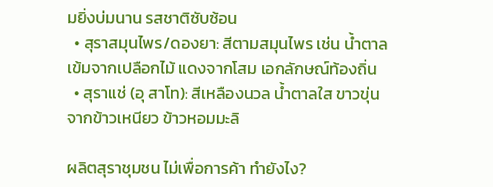มยิ่งบ่มนาน รสชาติซับซ้อน
  • สุราสมุนไพร/ดองยา: สีตามสมุนไพร เช่น น้ำตาลเข้มจากเปลือกไม้ แดงจากโสม เอกลักษณ์ท้องถิ่น
  • สุราแช่ (อุ สาโท): สีเหลืองนวล น้ำตาลใส ขาวขุ่น จากข้าวเหนียว ข้าวหอมมะลิ

ผลิตสุราชุมชน ไม่เพื่อการค้า ทำยังไง?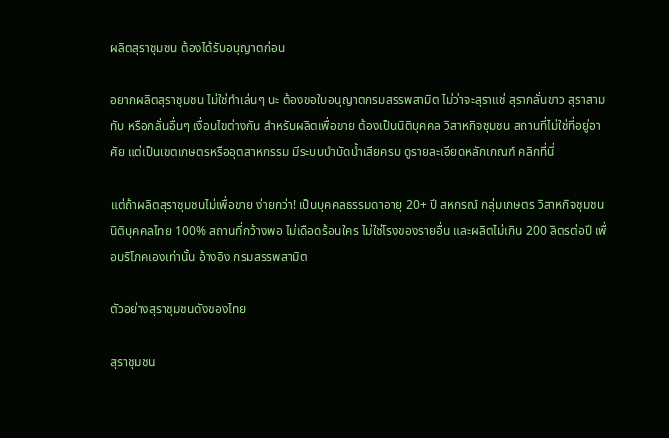ผลิตสุราชุมชน ต้องได้รับอนุญาตก่อน

อยากผลิตสุราชุมชน ไม่ใช่ทำเล่นๆ นะ ต้องขอใบอนุญาตกรมสรรพสามิต ไม่ว่าจะสุราแช่ สุรากลั่นขาว สุราสามทับ หรือกลั่นอื่นๆ เงื่อนไขต่างกัน สำหรับผลิตเพื่อขาย ต้องเป็นนิติบุคคล วิสาหกิจชุมชน สถานที่ไม่ใช่ที่อยู่อาศัย แต่เป็นเขตเกษตรหรืออุตสาหกรรม มีระบบบำบัดน้ำเสียครบ ดูรายละเอียดหลักเกณฑ์ คลิกที่นี่

แต่ถ้าผลิตสุราชุมชนไม่เพื่อขาย ง่ายกว่า! เป็นบุคคลธรรมดาอายุ 20+ ปี สหกรณ์ กลุ่มเกษตร วิสาหกิจชุมชน นิติบุคคลไทย 100% สถานที่กว้างพอ ไม่เดือดร้อนใคร ไม่ใช่โรงของรายอื่น และผลิตไม่เกิน 200 ลิตรต่อปี เพื่อบริโภคเองเท่านั้น อ้างอิง กรมสรรพสามิต

ตัวอย่างสุราชุมชนดังของไทย

สุราชุมชน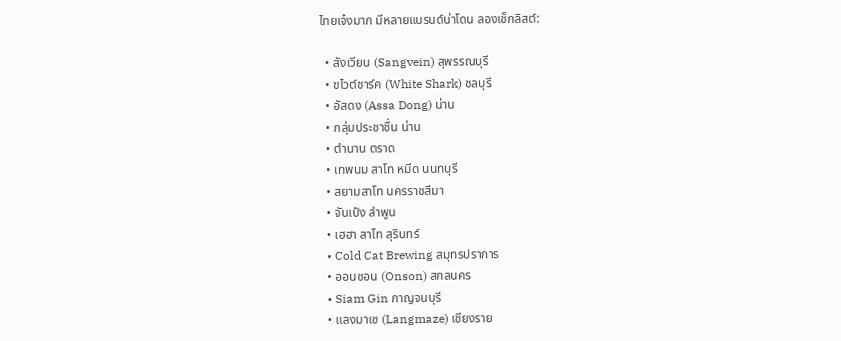ไทยเจ๋งมาก มีหลายแบรนด์น่าโดน ลองเช็กลิสต์:

  • สังเวียน (Sangvein) สุพรรณบุรี
  • ฃไวต์ชาร์ค (White Shark) ชลบุรี
  • อัสดง (Assa Dong) น่าน
  • กลุ่มประชาชื่น น่าน
  • ตำนาน ตราด
  • เทพนม สาโท หมีด นนทบุรี
  • สยามสาโท นครราชสีมา
  • จันเป๋ง ลำพูน
  • เฮฮา สาโท สุรินทร์
  • Cold Cat Brewing สมุทรปราการ
  • ออนซอน (Onson) สกลนคร
  • Siam Gin กาญจนบุรี
  • แลงมาเซ (Langmaze) เชียงราย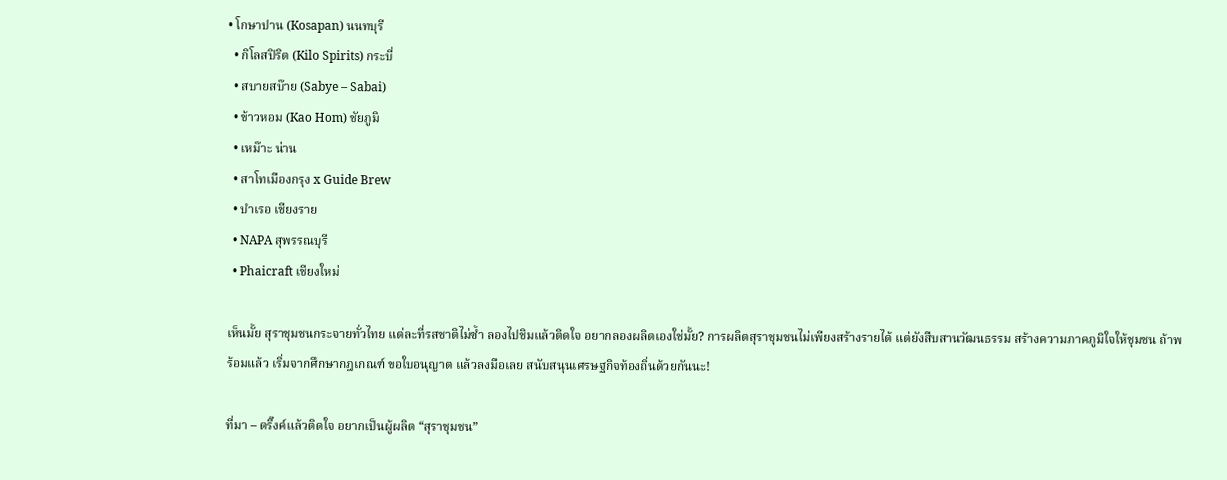• โกษาปาน (Kosapan) นนทบุรี
  • กิโลสปิริต (Kilo Spirits) กระบี่
  • สบายสบ๊าย (Sabye – Sabai)
  • ข้าวหอม (Kao Hom) ชัยภูมิ
  • เหม๊าะ น่าน
  • สาโทเมืองกรุง x Guide Brew
  • บำเรอ เชียงราย
  • NAPA สุพรรณบุรี
  • Phaicraft เชียงใหม่

เห็นมั้ย สุราชุมชนกระจายทั่วไทย แต่ละที่รสชาติไม่ซ้ำ ลองไปชิมแล้วติดใจ อยากลองผลิตเองใช่มั้ย? การผลิตสุราชุมชนไม่เพียงสร้างรายได้ แต่ยังสืบสานวัฒนธรรม สร้างความภาคภูมิใจให้ชุมชน ถ้าพร้อมแล้ว เริ่มจากศึกษากฎเกณฑ์ ขอใบอนุญาต แล้วลงมือเลย สนับสนุนเศรษฐกิจท้องถิ่นด้วยกันนะ!

ที่มา – ดริ๊งค์แล้วติดใจ อยากเป็นผู้ผลิต “สุราชุมชน”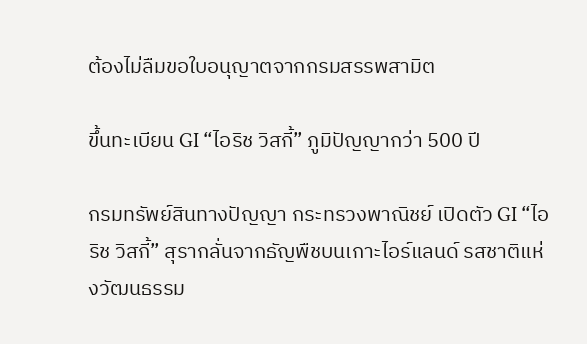ต้องไม่ลืมขอใบอนุญาตจากกรมสรรพสามิต

ขึ้นทะเบียน GI “ไอริช วิสกี้” ภูมิปัญญากว่า 500 ปี

กรมทรัพย์สินทางปัญญา กระทรวงพาณิชย์ เปิดตัว GI “ไอริช วิสกี้” สุรากลั่นจากธัญพืชบนเกาะไอร์แลนด์ รสชาติแห่งวัฒนธรรม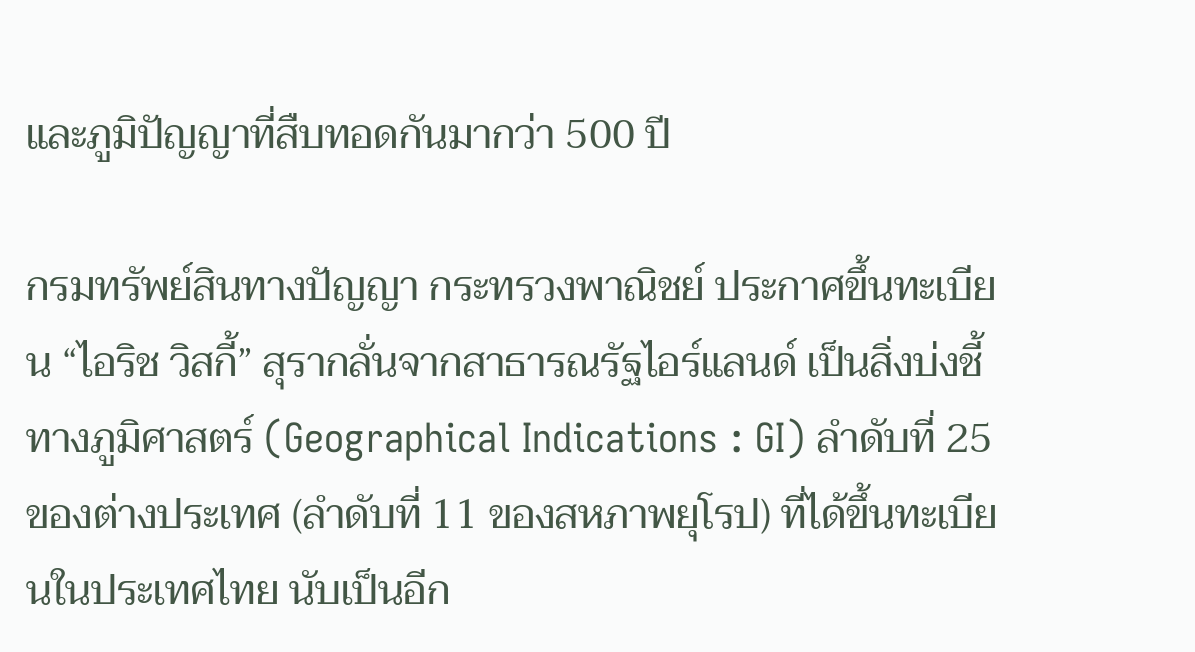และภูมิปัญญาที่สืบทอดกันมากว่า 500 ปี

กรมทรัพย์สินทางปัญญา กระทรวงพาณิชย์ ประกาศขึ้นทะเบียน “ไอริช วิสกี้” สุรากลั่นจากสาธารณรัฐไอร์แลนด์ เป็นสิ่งบ่งชี้ทางภูมิศาสตร์ (Geographical Indications : GI) ลำดับที่ 25 ของต่างประเทศ (ลำดับที่ 11 ของสหภาพยุโรป) ที่ได้ขึ้นทะเบียนในประเทศไทย นับเป็นอีก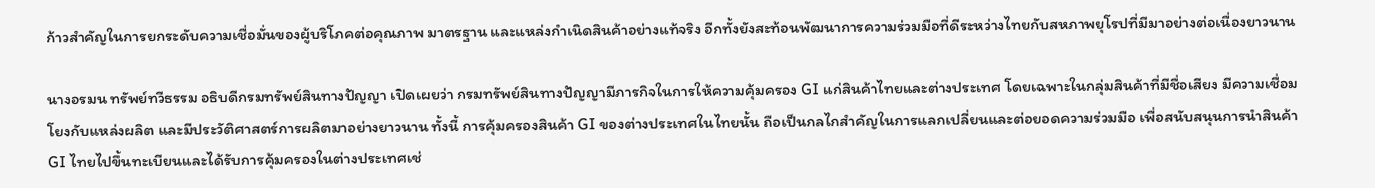ก้าวสำคัญในการยกระดับความเชื่อมั่นของผู้บริโภคต่อคุณภาพ มาตรฐาน และแหล่งกำเนิดสินค้าอย่างแท้จริง อีกทั้งยังสะท้อนพัฒนาการความร่วมมือที่ดีระหว่างไทยกับสหภาพยุโรปที่มีมาอย่างต่อเนื่องยาวนาน

นางอรมน ทรัพย์ทวีธรรม อธิบดีกรมทรัพย์สินทางปัญญา เปิดเผยว่า กรมทรัพย์สินทางปัญญามีภารกิจในการให้ความคุ้มครอง GI แก่สินค้าไทยและต่างประเทศ โดยเฉพาะในกลุ่มสินค้าที่มีชื่อเสียง มีความเชื่อมโยงกับแหล่งผลิต และมีประวัติศาสตร์การผลิตมาอย่างยาวนาน ทั้งนี้ การคุ้มครองสินค้า GI ของต่างประเทศในไทยนั้น ถือเป็นกลไกสำคัญในการแลกเปลี่ยนและต่อยอดความร่วมมือ เพื่อสนับสนุนการนำสินค้า GI ไทยไปขึ้นทะเบียนและได้รับการคุ้มครองในต่างประเทศเช่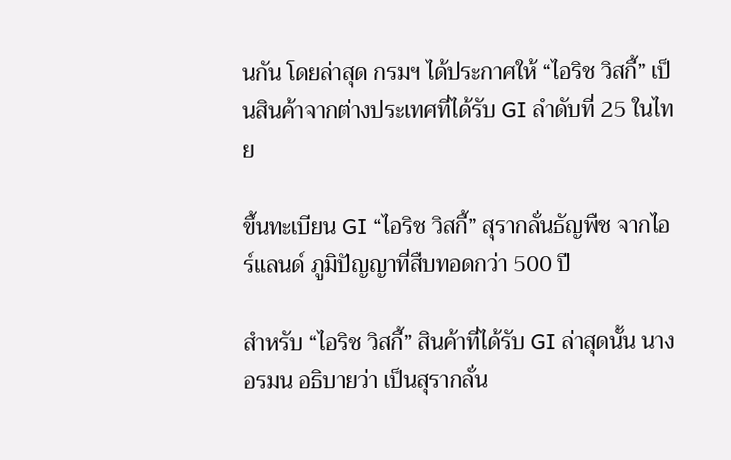นกัน โดยล่าสุด กรมฯ ได้ประกาศให้ “ไอริช วิสกี้” เป็นสินค้าจากต่างประเทศที่ได้รับ GI ลำดับที่ 25 ในไทย

ขึ้นทะเบียน GI “ไอริช วิสกี้” สุรากลั่นธัญพืช จากไอร์แลนด์ ภูมิปัญญาที่สืบทอดกว่า 500 ปี

สำหรับ “ไอริช วิสกี้” สินค้าที่ได้รับ GI ล่าสุดนั้น นางอรมน อธิบายว่า เป็นสุรากลั่น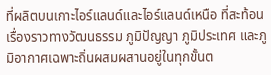ที่ผลิตบนเกาะไอร์แลนด์และไอร์แลนด์เหนือ ที่สะท้อนเรื่องราวทางวัฒนธรรม ภูมิปัญญา ภูมิประเทศ และภูมิอากาศเฉพาะถิ่นผสมผสานอยู่ในทุกขั้นต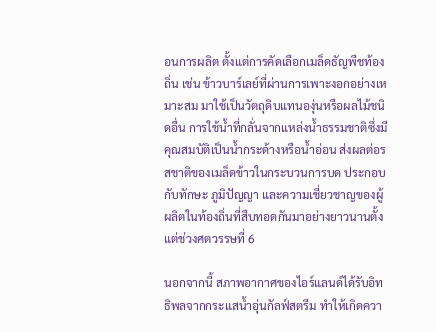อนการผลิต ตั้งแต่การคัดเลือกเมล็ดธัญพืชท้องถิ่น เช่น ข้าวบาร์เลย์ที่ผ่านการเพาะงอกอย่างเหมาะสม มาใช้เป็นวัตถุดิบแทนองุ่นหรือผลไม้ชนิดอื่น การใช้น้ำที่กลั่นจากแหล่งน้ำธรรมชาติซึ่งมีคุณสมบัติเป็นน้ำกระด้างหรือน้ำอ่อน ส่งผลต่อรสชาติของเมล็ดข้าวในกระบวนการบด ประกอบกับทักษะ ภูมิปัญญา และความเชี่ยวชาญของผู้ผลิตในท้องถิ่นที่สืบทอดกันมาอย่างยาวนานตั้งแต่ช่วงศตวรรษที่ 6

นอกจากนี้ สภาพอากาศของไอร์แลนด์ได้รับอิทธิพลจากกระแสน้ำอุ่นกัลฟ์สตรีม ทำให้เกิดควา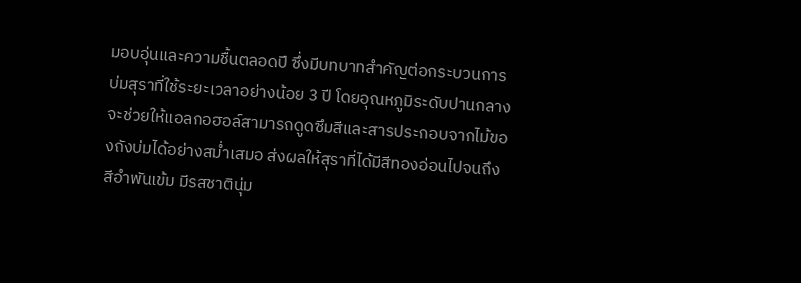มอบอุ่นและความชื้นตลอดปี ซึ่งมีบทบาทสำคัญต่อกระบวนการบ่มสุราที่ใช้ระยะเวลาอย่างน้อย 3 ปี โดยอุณหภูมิระดับปานกลางจะช่วยให้แอลกอฮอล์สามารถดูดซึมสีและสารประกอบจากไม้ของถังบ่มได้อย่างสม่ำเสมอ ส่งผลให้สุราที่ได้มีสีทองอ่อนไปจนถึงสีอำพันเข้ม มีรสชาตินุ่ม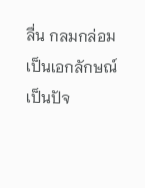ลื่น กลมกล่อมเป็นเอกลักษณ์ เป็นปัจ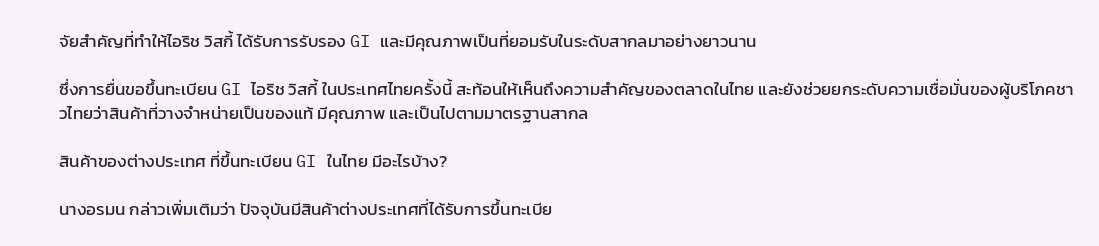จัยสำคัญที่ทำให้ไอริช วิสกี้ ได้รับการรับรอง GI และมีคุณภาพเป็นที่ยอมรับในระดับสากลมาอย่างยาวนาน

ซึ่งการยื่นขอขึ้นทะเบียน GI ไอริช วิสกี้ ในประเทศไทยครั้งนี้ สะท้อนให้เห็นถึงความสำคัญของตลาดในไทย และยังช่วยยกระดับความเชื่อมั่นของผู้บริโภคชาวไทยว่าสินค้าที่วางจำหน่ายเป็นของแท้ มีคุณภาพ และเป็นไปตามมาตรฐานสากล

สินค้าของต่างประเทศ ที่ขึ้นทะเบียน GI ในไทย มีอะไรบ้าง?

นางอรมน กล่าวเพิ่มเติมว่า ปัจจุบันมีสินค้าต่างประเทศที่ได้รับการขึ้นทะเบีย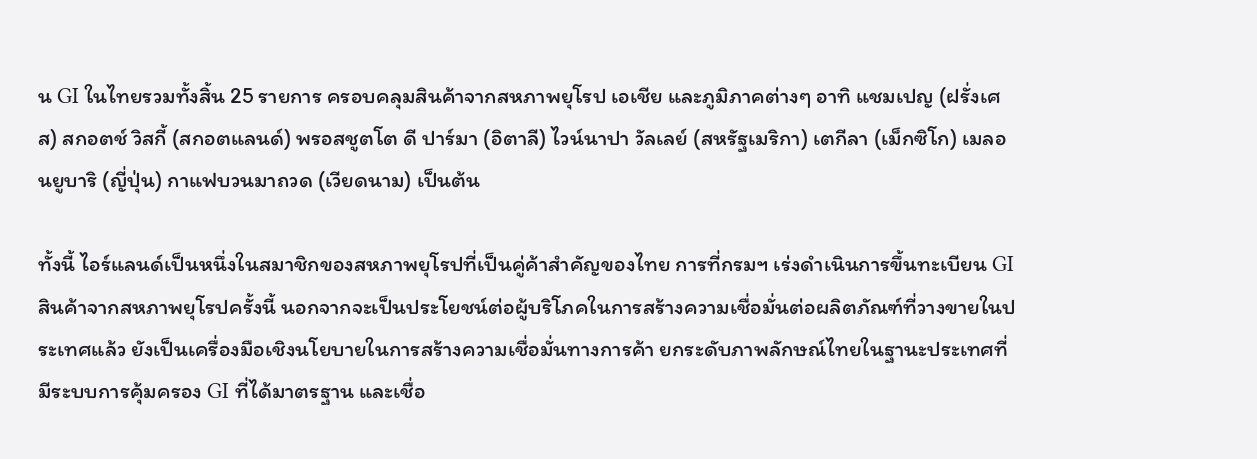น GI ในไทยรวมทั้งสิ้น 25 รายการ ครอบคลุมสินค้าจากสหภาพยุโรป เอเชีย และภูมิภาคต่างๆ อาทิ แชมเปญ (ฝรั่งเศส) สกอตช์ วิสกี้ (สกอตแลนด์) พรอสชูตโต ดี ปาร์มา (อิตาลี) ไวน์นาปา วัลเลย์ (สหรัฐเมริกา) เตกีลา (เม็กซิโก) เมลอนยูบาริ (ญี่ปุ่น) กาแฟบวนมาถวด (เวียดนาม) เป็นต้น

ทั้งนี้ ไอร์แลนด์เป็นหนึ่งในสมาชิกของสหภาพยุโรปที่เป็นคู่ค้าสำคัญของไทย การที่กรมฯ เร่งดำเนินการขึ้นทะเบียน GI สินค้าจากสหภาพยุโรปครั้งนี้ นอกจากจะเป็นประโยชน์ต่อผู้บริโภคในการสร้างความเชื่อมั่นต่อผลิตภัณฑ์ที่วางขายในประเทศแล้ว ยังเป็นเครื่องมือเชิงนโยบายในการสร้างความเชื่อมั่นทางการค้า ยกระดับภาพลักษณ์ไทยในฐานะประเทศที่มีระบบการคุ้มครอง GI ที่ได้มาตรฐาน และเชื่อ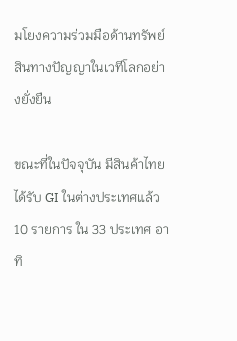มโยงความร่วมมือด้านทรัพย์สินทางปัญญาในเวทีโลกอย่างยั่งยืน

ขณะที่ในปัจจุบัน มีสินค้าไทยได้รับ GI ในต่างประเทศแล้ว 10 รายการ ใน 33 ประเทศ อาทิ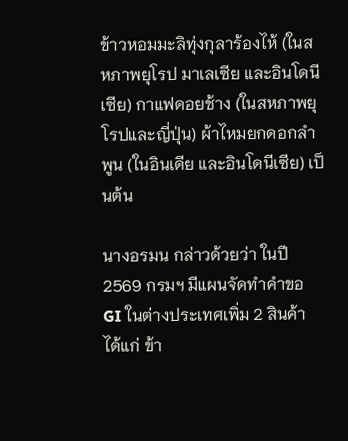ข้าวหอมมะลิทุ่งกุลาร้องไห้ (ในสหภาพยุโรป มาเลเซีย และอินโดนีเซีย) กาแฟดอยช้าง (ในสหภาพยุโรปและญี่ปุ่น) ผ้าไหมยกดอกลำพูน (ในอินเดีย และอินโดนีเซีย) เป็นต้น

นางอรมน กล่าวด้วยว่า ในปี 2569 กรมฯ มีแผนจัดทำคำขอ GI ในต่างประเทศเพิ่ม 2 สินค้า ได้แก่ ข้า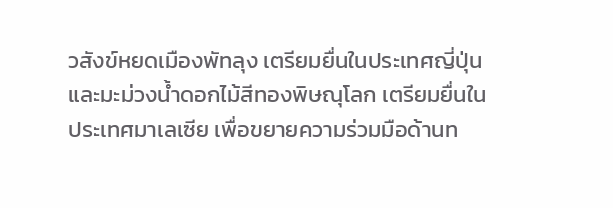วสังข์หยดเมืองพัทลุง เตรียมยื่นในประเทศญี่ปุ่น และมะม่วงน้ำดอกไม้สีทองพิษณุโลก เตรียมยื่นในประเทศมาเลเซีย เพื่อขยายความร่วมมือด้านท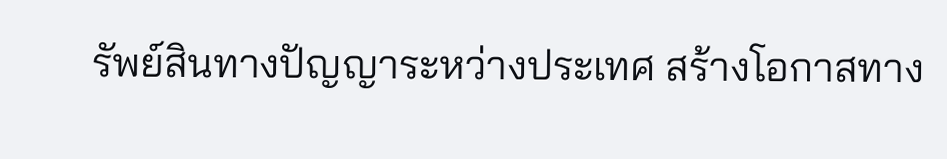รัพย์สินทางปัญญาระหว่างประเทศ สร้างโอกาสทาง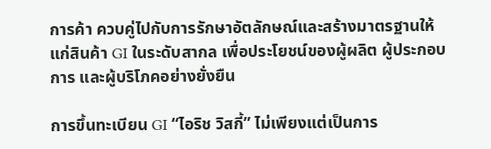การค้า ควบคู่ไปกับการรักษาอัตลักษณ์และสร้างมาตรฐานให้แก่สินค้า GI ในระดับสากล เพื่อประโยชน์ของผู้ผลิต ผู้ประกอบการ และผู้บริโภคอย่างยั่งยืน

การขึ้นทะเบียน GI “ไอริช วิสกี้” ไม่เพียงแต่เป็นการ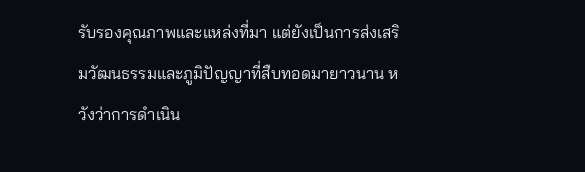รับรองคุณภาพและแหล่งที่มา แต่ยังเป็นการส่งเสริมวัฒนธรรมและภูมิปัญญาที่สืบทอดมายาวนาน หวังว่าการดำเนิน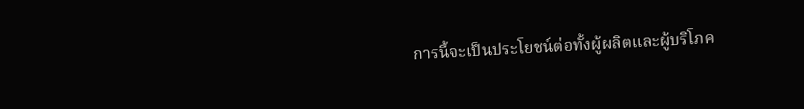การนี้จะเป็นประโยชน์ต่อทั้งผู้ผลิตและผู้บริโภค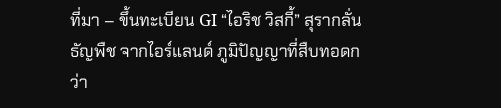ที่มา – ขึ้นทะเบียน GI “ไอริช วิสกี้” สุรากลั่นธัญพืช จากไอร์แลนด์ ภูมิปัญญาที่สืบทอดกว่า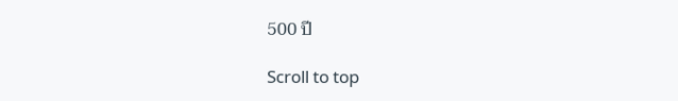500 ปี

Scroll to top